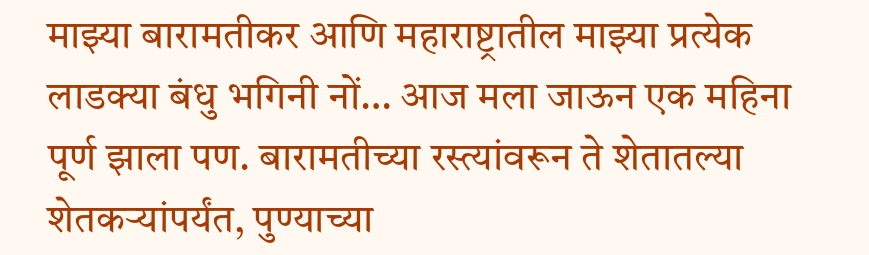माझ्या बारामतीकर आणि महाराष्ट्रातील माझ्या प्रत्येक लाडक्या बंधु भगिनी नों… आज मला जाऊन एक महिना पूर्ण झाला पण. बारामतीच्या रस्त्यांवरून ते शेतातल्या शेतकऱ्यांपर्यंत, पुण्याच्या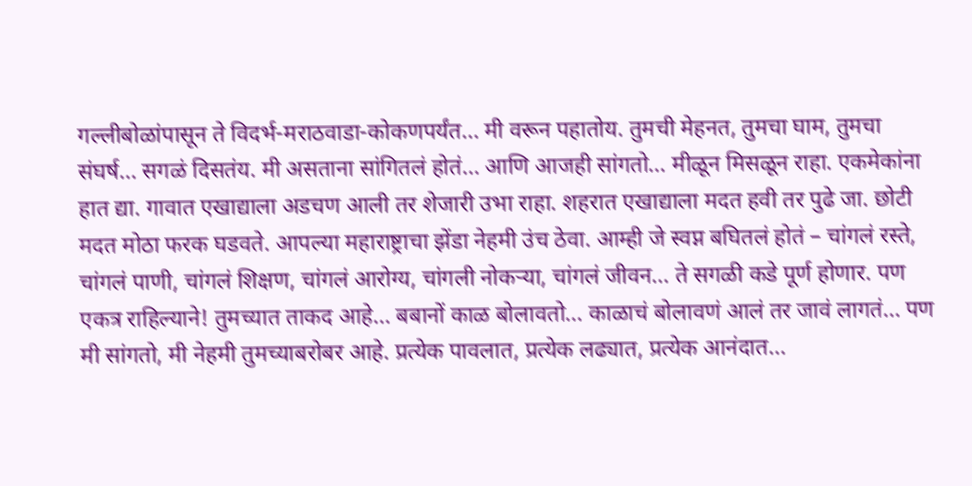गल्लीबोळांपासून ते विदर्भ-मराठवाडा-कोकणपर्यंत… मी वरून पहातोय. तुमची मेहनत, तुमचा घाम, तुमचा संघर्ष… सगळं दिसतंय. मी असताना सांगितलं होतं… आणि आजही सांगतो… मीळून मिसळून राहा. एकमेकांना हात द्या. गावात एखाद्याला अडचण आली तर शेजारी उभा राहा. शहरात एखाद्याला मदत हवी तर पुढे जा. छोटी मदत मोठा फरक घडवते. आपल्या महाराष्ट्राचा झेंडा नेहमी उंच ठेवा. आम्ही जे स्वप्न बघितलं होतं – चांगलं रस्ते, चांगलं पाणी, चांगलं शिक्षण, चांगलं आरोग्य, चांगली नोकऱ्या, चांगलं जीवन… ते सगळी कडे पूर्ण होणार. पण एकत्र राहिल्याने! तुमच्यात ताकद आहे… बबानों काळ बोलावतो… काळाचं बोलावणं आलं तर जावं लागतं… पण मी सांगतो, मी नेहमी तुमच्याबरोबर आहे. प्रत्येक पावलात, प्रत्येक लढ्यात, प्रत्येक आनंदात…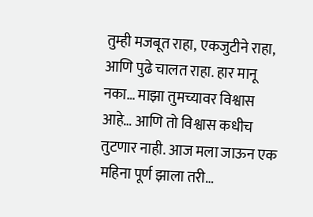तुम्ही मजबूत राहा, एकजुटीने राहा, आणि पुढे चालत राहा. हार मानू नका… माझा तुमच्यावर विश्वास आहे… आणि तो विश्वास कधीच तुटणार नाही. आज मला जाऊन एक महिना पूर्ण झाला तरी…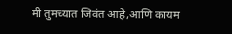मी तुमच्यात जिवंत आहे,आणि कायम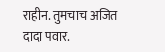राहीन. तुमचाच अजित दादा पवार.